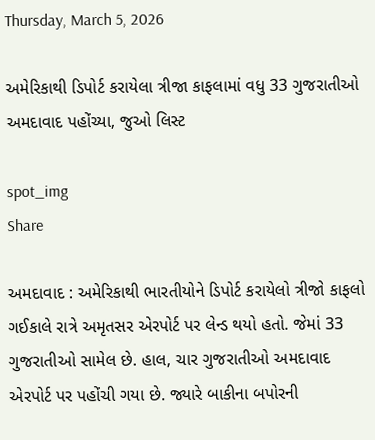Thursday, March 5, 2026

અમેરિકાથી ડિપોર્ટ કરાયેલા ત્રીજા કાફલામાં વધુ 33 ગુજરાતીઓ અમદાવાદ પહોંચ્યા, જુઓ લિસ્ટ

spot_img
Share

અમદાવાદ : અમેરિકાથી ભારતીયોને ડિપોર્ટ કરાયેલો ત્રીજો કાફલો ગઈકાલે રાત્રે અમૃતસર એરપોર્ટ પર લેન્ડ થયો હતો. જેમાં 33 ગુજરાતીઓ સામેલ છે. હાલ, ચાર ગુજરાતીઓ અમદાવાદ એરપોર્ટ પર પહોંચી ગયા છે. જ્યારે બાકીના બપોરની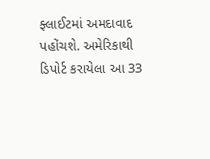ફ્લાઈટમાં અમદાવાદ પહોંચશે. અમેરિકાથી ડિપોર્ટ કરાયેલા આ 33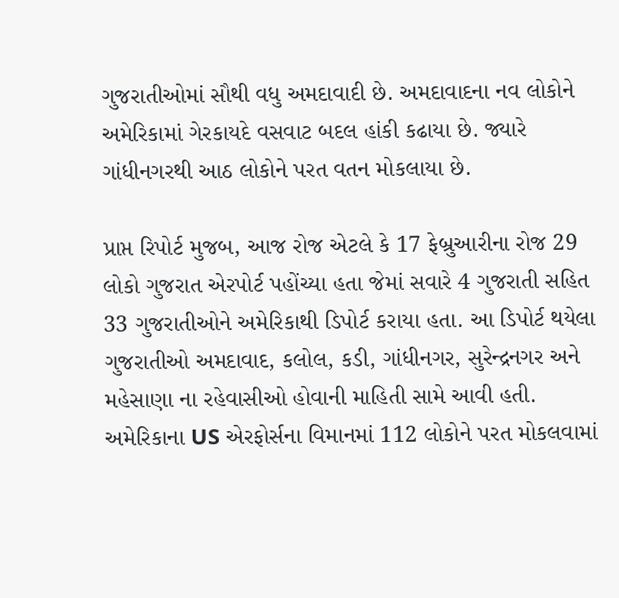ગુજરાતીઓમાં સૌથી વધુ અમદાવાદી છે. અમદાવાદના નવ લોકોને અમેરિકામાં ગેરકાયદે વસવાટ બદલ હાંકી કઢાયા છે. જ્યારે ગાંધીનગરથી આઠ લોકોને પરત વતન મોકલાયા છે.

પ્રાપ્ત રિપોર્ટ મુજબ, આજ રોજ એટલે કે 17 ફેબ્રુઆરીના રોજ 29 લોકો ગુજરાત એરપોર્ટ પહોંચ્યા હતા જેમાં સવારે 4 ગુજરાતી સહિત 33 ગુજરાતીઓને અમેરિકાથી ડિપોર્ટ કરાયા હતા. આ ડિપોર્ટ થયેલા ગુજરાતીઓ અમદાવાદ, કલોલ, કડી, ગાંધીનગર, સુરેન્દ્રનગર અને મહેસાણા ના રહેવાસીઓ હોવાની માહિતી સામે આવી હતી. અમેરિકાના US એરફોર્સના વિમાનમાં 112 લોકોને પરત મોકલવામાં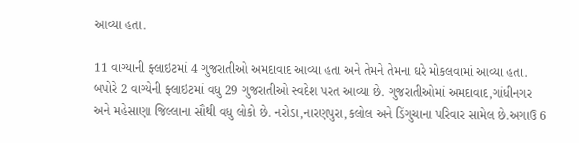આવ્યા હતા.

11 વાગ્યાની ફ્લાઇટમાં 4 ગુજરાતીઓ અમદાવાદ આવ્યા હતા અને તેમને તેમના ઘરે મોકલવામાં આવ્યા હતા. બપોરે 2 વાગ્યેની ફ્લાઇટમાં વધુ 29 ગુજરાતીઓ સ્વદેશ પરત આવ્યા છે. ગુજરાતીઓમાં અમદાવાદ,ગાંધીનગર અને મહેસાણા જિલ્લાના સૌથી વધુ લોકો છે. નરોડા,નારણપુરા,કલોલ અને ડિંગુચાના પરિવાર સામેલ છે.અગાઉ 6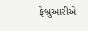ફેબ્રુઆરીએ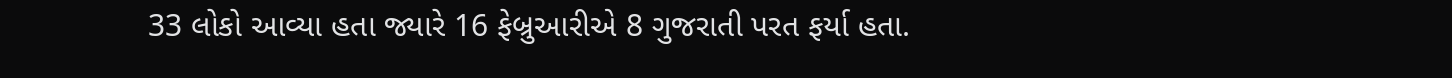33 લોકો આવ્યા હતા જ્યારે 16 ફેબ્રુઆરીએ 8 ગુજરાતી પરત ફર્યા હતા.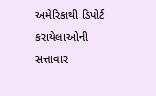અમેરિકાથી ડિપોર્ટ કરાયેલાઓની સત્તાવાર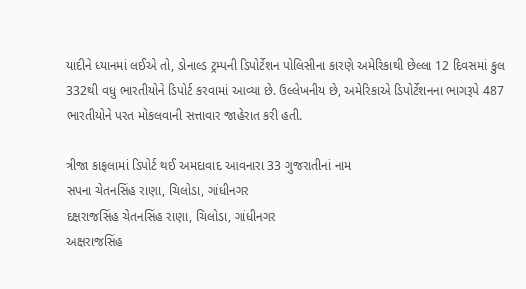યાદીને ધ્યાનમાં લઈએ તો, ડોનાલ્ડ ટ્રમ્પની ડિપોર્ટેશન પોલિસીના કારણે અમેરિકાથી છેલ્લા 12 દિવસમાં કુલ 332થી વધુ ભારતીયોને ડિપોર્ટ કરવામાં આવ્યા છે. ઉલ્લેખનીય છે, અમેરિકાએ ડિપોર્ટેશનના ભાગરૂપે 487 ભારતીયોને પરત મોકલવાની સત્તાવાર જાહેરાત કરી હતી.

ત્રીજા કાફલામાં ડિપોર્ટ થઈ અમદાવાદ આવનારા 33 ગુજરાતીનાં નામ
સપના ચેતનસિંહ રાણા, ચિલોડા, ગાંધીનગર
દક્ષરાજસિંહ ચેતનસિંહ રાણા, ચિલોડા, ગાંધીનગર
અક્ષરાજસિંહ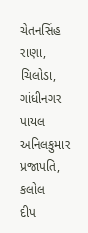ચેતનસિંહ રાણા, ચિલોડા, ગાંધીનગર
પાયલ અનિલકુમાર પ્રજાપતિ, કલોલ
દીપ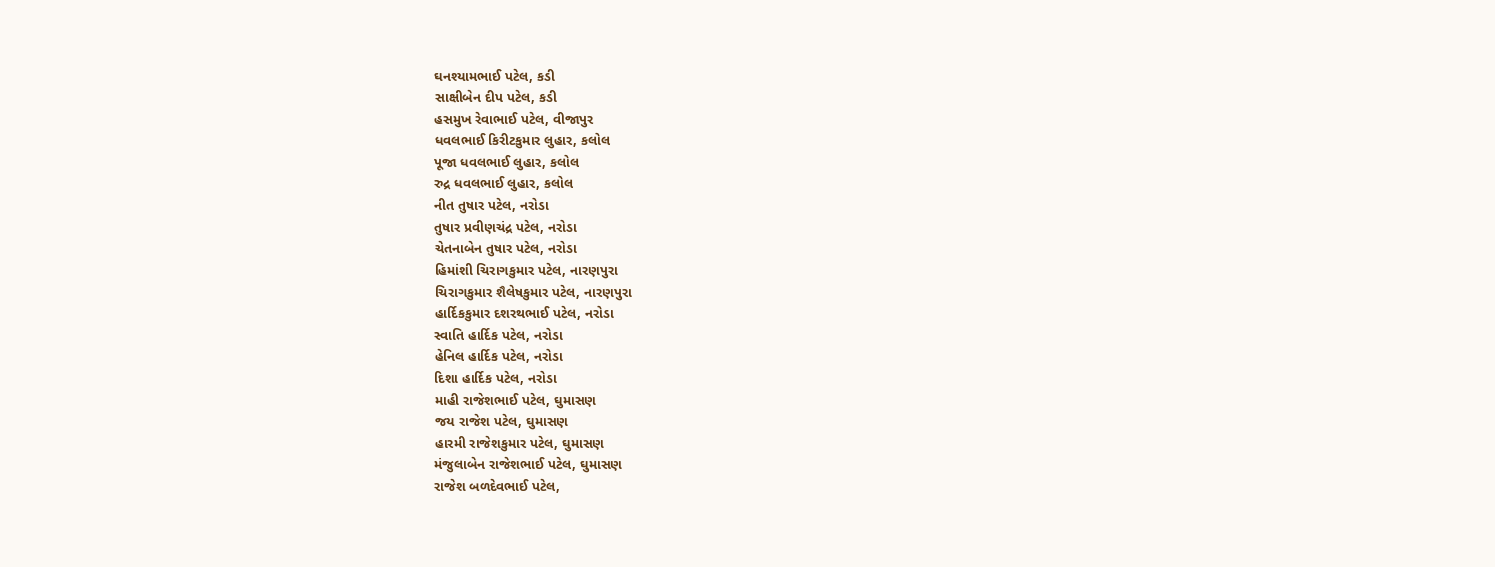ઘનશ્યામભાઈ પટેલ, કડી
સાક્ષીબેન દીપ પટેલ, કડી
હસમુખ રેવાભાઈ પટેલ, વીજાપુર
ધવલભાઈ કિરીટકુમાર લુહાર, કલોલ
પૂજા ધવલભાઈ લુહાર, કલોલ
રુદ્ર ધવલભાઈ લુહાર, કલોલ
નીત તુષાર પટેલ, નરોડા
તુષાર પ્રવીણચંદ્ર પટેલ, નરોડા
ચેતનાબેન તુષાર પટેલ, નરોડા
હિમાંશી ચિરાગકુમાર પટેલ, નારણપુરા
ચિરાગકુમાર શૈલેષકુમાર પટેલ, નારણપુરા
હાર્દિકકુમાર દશરથભાઈ પટેલ, નરોડા
સ્વાતિ હાર્દિક પટેલ, નરોડા
હેનિલ હાર્દિક પટેલ, નરોડા
દિશા હાર્દિક પટેલ, નરોડા
માહી રાજેશભાઈ પટેલ, ઘુમાસણ
જય રાજેશ પટેલ, ઘુમાસણ
હારમી રાજેશકુમાર પટેલ, ઘુમાસણ
મંજુલાબેન રાજેશભાઈ પટેલ, ઘુમાસણ
રાજેશ બળદેવભાઈ પટેલ,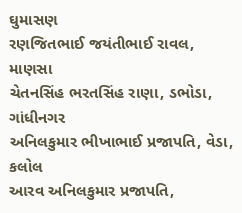ઘુમાસણ
રણજિતભાઈ જયંતીભાઈ રાવલ, માણસા
ચેતનસિંહ ભરતસિંહ રાણા, ડભોડા, ગાંધીનગર
અનિલકુમાર ભીખાભાઈ પ્રજાપતિ, વેડા, કલોલ
આરવ અનિલકુમાર પ્રજાપતિ,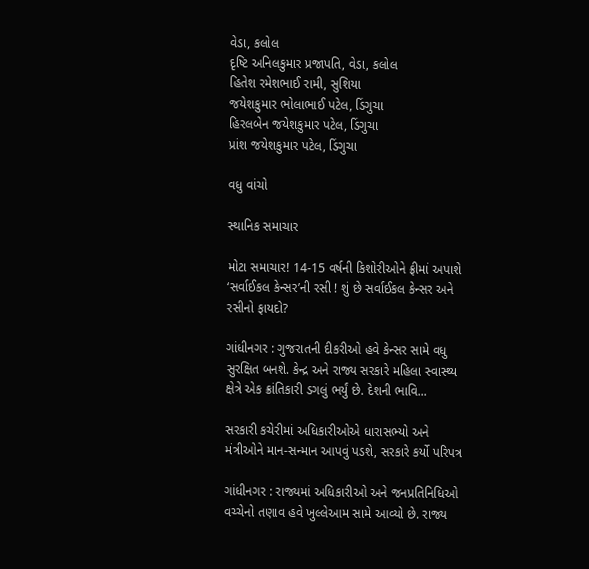વેડા, કલોલ
દૃષ્ટિ અનિલકુમાર પ્રજાપતિ, વેડા, કલોલ
હિતેશ રમેશભાઈ રામી, સુશિયા
જયેશકુમાર ભોલાભાઈ પટેલ, ડિંગુચા
હિરલબેન જયેશકુમાર પટેલ, ડિંગુચા
પ્રાંશ જયેશકુમાર પટેલ, ડિંગુચા

વધુ વાંચો

સ્થાનિક સમાચાર

મોટા સમાચાર! 14-15 વર્ષની કિશોરીઓને ફ્રીમાં અપાશે ‘સર્વાઈકલ કેન્સર’ની રસી ! શું છે સર્વાઈકલ કેન્સર અને રસીનો ફાયદો?

ગાંધીનગર : ગુજરાતની દીકરીઓ હવે કેન્સર સામે વધુ સુરક્ષિત બનશે. કેન્દ્ર અને રાજ્ય સરકારે મહિલા સ્વાસ્થ્ય ક્ષેત્રે એક ક્રાંતિકારી ડગલું ભર્યું છે. દેશની ભાવિ...

સરકારી કચેરીમાં અધિકારીઓએ ધારાસભ્યો અને મંત્રીઓને માન-સન્માન આપવું પડશે, સરકારે કર્યો પરિપત્ર

ગાંધીનગર : રાજ્યમાં અધિકારીઓ અને જનપ્રતિનિધિઓ વચ્ચેનો તણાવ હવે ખુલ્લેઆમ સામે આવ્યો છે. રાજ્ય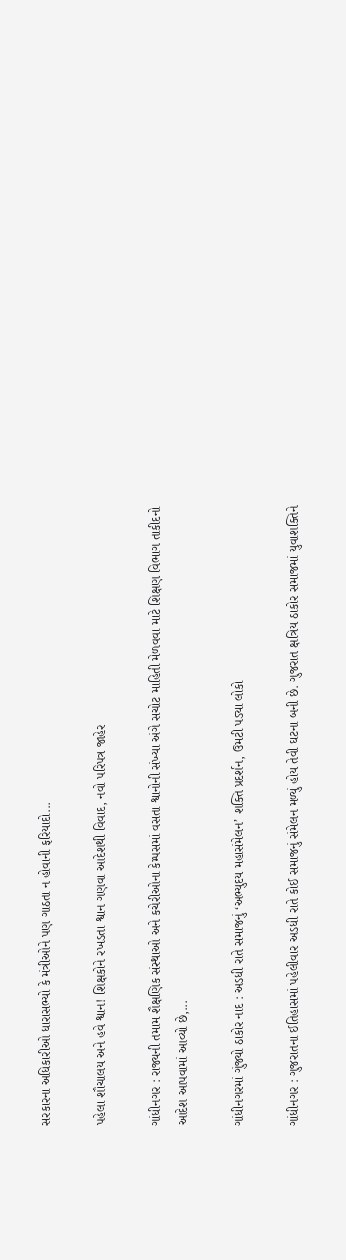સરકારના અધિકારીઓ ધારાસભ્યો કે મંત્રીઓને પણ ગાઠતા ન હોવાની ફરિયાદો...

પહેલા શૌચાલય અને હવે શ્વાન! શિક્ષકોને રખડતા શ્વાન ગણવા આદેશથી વિવાદ, નવો પરિપત્ર જાહેર

ગાંધીનગર : રાજ્યની તમામ શૈક્ષણિક સંસ્થાઓ અને કચેરીઓના કેમ્પસમાં વસતા શ્વાનોની સંખ્યા અંગે સચોટ માહિતી મેળવવા માટે શિક્ષણ વિભાગ તાકીદનો આદેશ આપવામાં આવ્યો છે,...

ગાંધીનગરમાં ગુંજ્યો ઠાકોર નાદ : અડધી રાતે સમાજનું ‘અભ્યુદય મહાસંમેલન’ શક્તિ પ્રદર્શન, ઉમટી પડ્યા લોકો

ગાંધીનગર : ગુજરાતના ઈતિહાસમાં પહેલીવાર અડધી રાતે કોઈ સમાજનું સંમેલન મળ્યું હોય તેવી ઘટના બની છે. ગુજરાત ક્ષત્રિય ઠાકોર સમાજમાં યુવાશક્તિને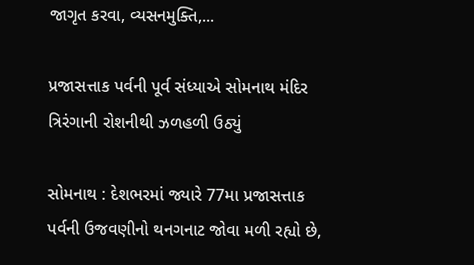જાગૃત કરવા, વ્યસનમુક્તિ,...

પ્રજાસત્તાક પર્વની પૂર્વ સંધ્યાએ સોમનાથ મંદિર ત્રિરંગાની રોશનીથી ઝળહળી ઉઠ્યું

સોમનાથ : દેશભરમાં જ્યારે 77મા પ્રજાસત્તાક પર્વની ઉજવણીનો થનગનાટ જોવા મળી રહ્યો છે,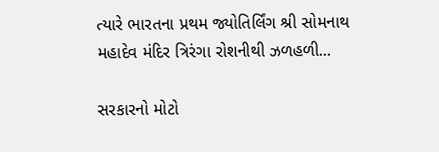ત્યારે ભારતના પ્રથમ જ્યોતિર્લિંગ શ્રી સોમનાથ મહાદેવ મંદિર ત્રિરંગા રોશનીથી ઝળહળી...

સરકારનો મોટો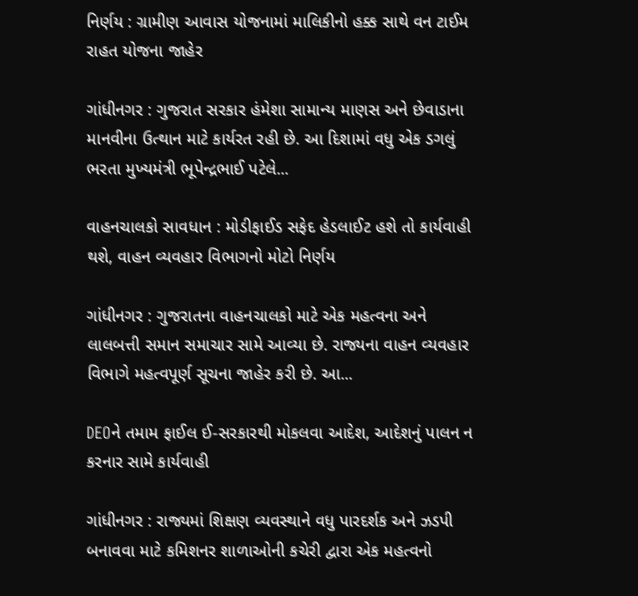નિર્ણય : ગ્રામીણ આવાસ યોજનામાં માલિકીનો હક્ક સાથે વન ટાઈમ રાહત યોજના જાહેર

ગાંધીનગર : ગુજરાત સરકાર હંમેશા સામાન્ય માણસ અને છેવાડાના માનવીના ઉત્થાન માટે કાર્યરત રહી છે. આ દિશામાં વધુ એક ડગલું ભરતા મુખ્યમંત્રી ભૂપેન્દ્રભાઈ પટેલે...

વાહનચાલકો સાવધાન : મોડીફાઈડ સફેદ હેડલાઈટ હશે તો કાર્યવાહી થશે, વાહન વ્યવહાર વિભાગનો મોટો નિર્ણય

ગાંધીનગર : ગુજરાતના વાહનચાલકો માટે એક મહત્વના અને લાલબત્તી સમાન સમાચાર સામે આવ્યા છે. રાજ્યના વાહન વ્યવહાર વિભાગે મહત્વપૂર્ણ સૂચના જાહેર કરી છે. આ...

DEOને તમામ ફાઈલ ઈ-સરકારથી મોકલવા આદેશ, આદેશનું પાલન ન કરનાર સામે કાર્યવાહી

ગાંધીનગર : રાજ્યમાં શિક્ષણ વ્યવસ્થાને વધુ પારદર્શક અને ઝડપી બનાવવા માટે કમિશનર શાળાઓની કચેરી દ્વારા એક મહત્વનો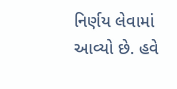નિર્ણય લેવામાં આવ્યો છે. હવે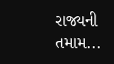રાજ્યની તમામ...